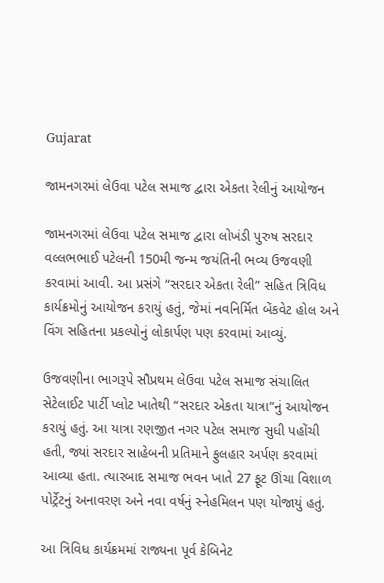Gujarat

જામનગરમાં લેઉવા પટેલ સમાજ દ્વારા એકતા રેલીનું આયોજન

જામનગરમાં લેઉવા પટેલ સમાજ દ્વારા લોખંડી પુરુષ સરદાર વલ્લભભાઈ પટેલની 150મી જન્મ જયંતિની ભવ્ય ઉજવણી કરવામાં આવી. આ પ્રસંગે “સરદાર એકતા રેલી” સહિત ત્રિવિધ કાર્યક્રમોનું આયોજન કરાયું હતું, જેમાં નવનિર્મિત બેંકવેટ હોલ અને વિંગ સહિતના પ્રકલ્પોનું લોકાર્પણ પણ કરવામાં આવ્યું.

ઉજવણીના ભાગરૂપે સૌપ્રથમ લેઉવા પટેલ સમાજ સંચાલિત સેટેલાઈટ પાર્ટી પ્લોટ ખાતેથી “સરદાર એકતા યાત્રા”નું આયોજન કરાયું હતું. આ યાત્રા રણજીત નગર પટેલ સમાજ સુધી પહોંચી હતી, જ્યાં સરદાર સાહેબની પ્રતિમાને ફુલહાર અર્પણ કરવામાં આવ્યા હતા. ત્યારબાદ સમાજ ભવન ખાતે 27 ફૂટ ઊંચા વિશાળ પોર્ટ્રેટનું અનાવરણ અને નવા વર્ષનું સ્નેહમિલન પણ યોજાયું હતું.

આ ત્રિવિધ કાર્યક્રમમાં રાજ્યના પૂર્વ કેબિનેટ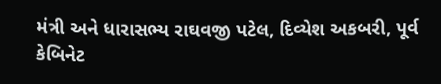મંત્રી અને ધારાસભ્ય રાઘવજી પટેલ, દિવ્યેશ અકબરી, પૂર્વ કેબિનેટ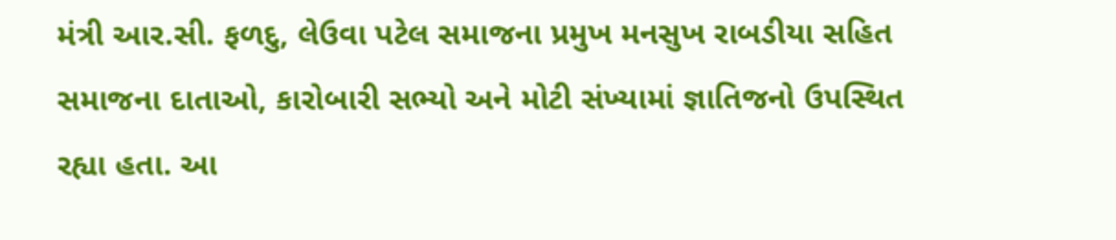મંત્રી આર.સી. ફળદુ, લેઉવા પટેલ સમાજના પ્રમુખ મનસુખ રાબડીયા સહિત સમાજના દાતાઓ, કારોબારી સભ્યો અને મોટી સંખ્યામાં જ્ઞાતિજનો ઉપસ્થિત રહ્યા હતા. આ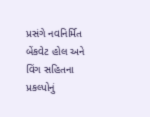પ્રસંગે નવનિર્મિત બેંકવેટ હોલ અને વિંગ સહિતના પ્રકલ્પોનું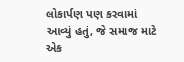લોકાર્પણ પણ કરવામાં આવ્યું હતું, જે સમાજ માટે એક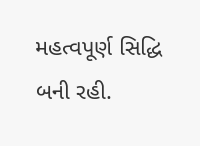મહત્વપૂર્ણ સિદ્ધિ બની રહી.